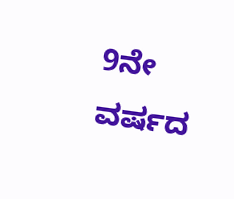9ನೇ ವರ್ಷದ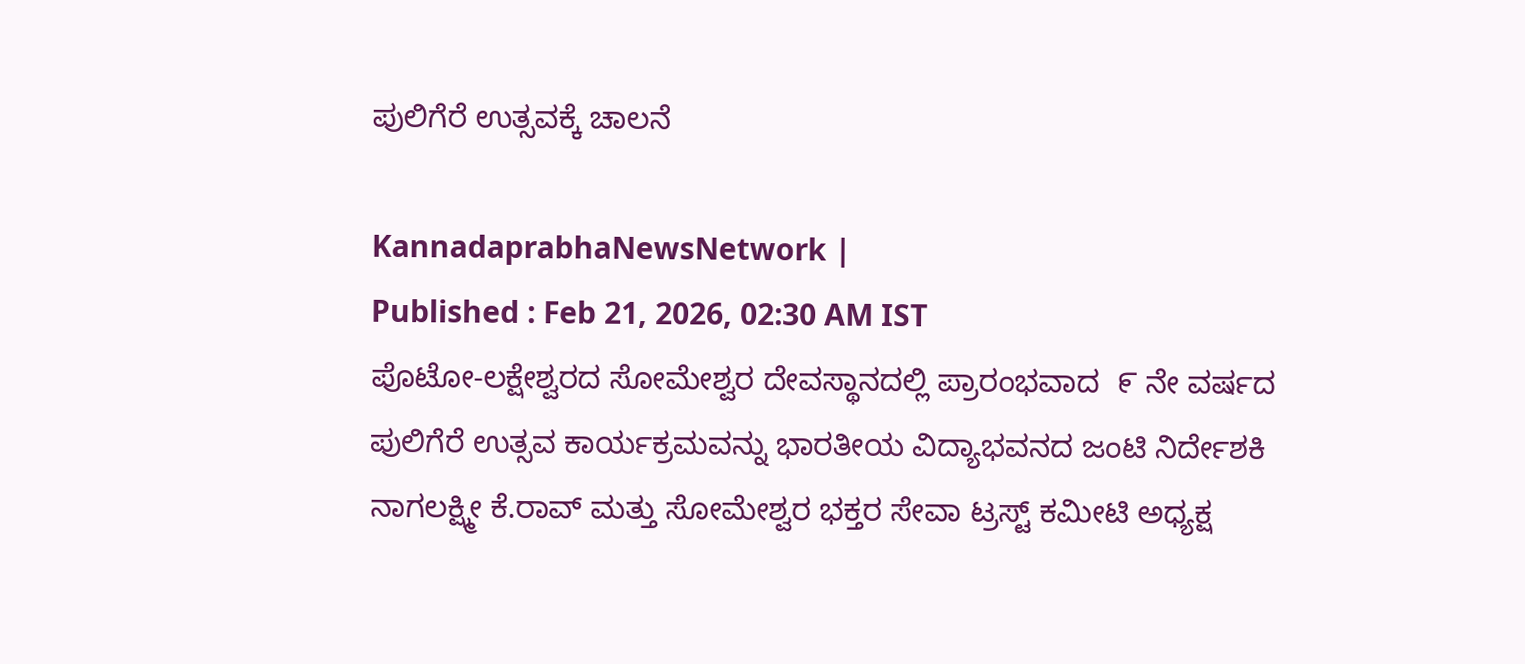ಪುಲಿಗೆರೆ ಉತ್ಸವಕ್ಕೆ ಚಾಲನೆ

KannadaprabhaNewsNetwork |
Published : Feb 21, 2026, 02:30 AM IST
ಪೊಟೋ-ಲಕ್ಷೇಶ್ವರದ ಸೋಮೇಶ್ವರ ದೇವಸ್ಥಾನದಲ್ಲಿ ಪ್ರಾರಂಭವಾದ  ೯ ನೇ ವರ್ಷದ ಪುಲಿಗೆರೆ ಉತ್ಸವ ಕಾರ್ಯಕ್ರಮವನ್ನು ಭಾರತೀಯ ವಿದ್ಯಾಭವನದ ಜಂಟಿ ನಿರ್ದೇಶಕಿ ನಾಗಲಕ್ಷ್ಮೀ ಕೆ.ರಾವ್ ಮತ್ತು ಸೋಮೇಶ್ವರ ಭಕ್ತರ ಸೇವಾ ಟ್ರಸ್ಟ್ ಕಮೀಟಿ ಅಧ್ಯಕ್ಷ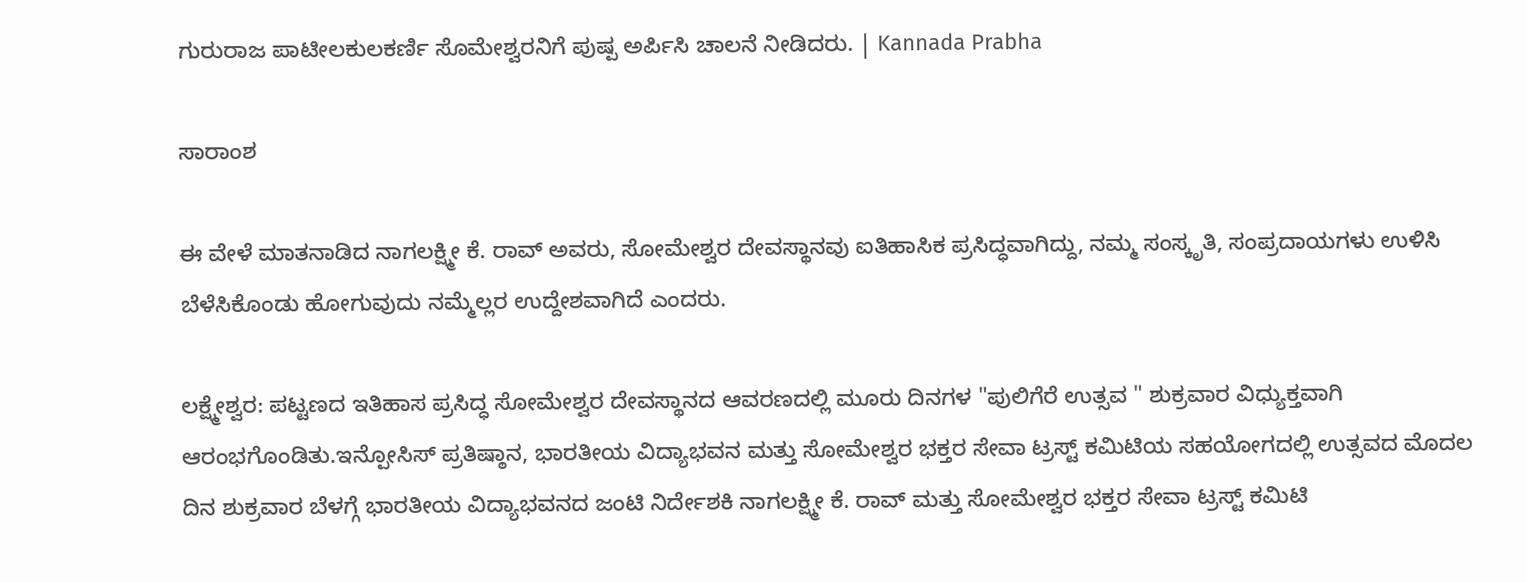ಗುರುರಾಜ ಪಾಟೀಲಕುಲಕರ್ಣಿ ಸೊಮೇಶ್ವರನಿಗೆ ಪುಷ್ಪ ಅರ್ಪಿಸಿ ಚಾಲನೆ ನೀಡಿದರು. | Kannada Prabha

ಸಾರಾಂಶ

ಈ ವೇಳೆ ಮಾತನಾಡಿದ ನಾಗಲಕ್ಷ್ಮೀ ಕೆ. ರಾವ್ ಅವರು, ಸೋಮೇಶ್ವರ ದೇವಸ್ಥಾನವು ಐತಿಹಾಸಿಕ ಪ್ರಸಿದ್ಧವಾಗಿದ್ದು, ನಮ್ಮ ಸಂಸ್ಕೃತಿ, ಸಂಪ್ರದಾಯಗಳು ಉಳಿಸಿ ಬೆಳೆಸಿಕೊಂಡು ಹೋಗುವುದು ನಮ್ಮೆಲ್ಲರ ಉದ್ದೇಶವಾಗಿದೆ ಎಂದರು.

ಲಕ್ಷ್ಮೇಶ್ವರ: ಪಟ್ಟಣದ ಇತಿಹಾಸ ಪ್ರಸಿದ್ಧ ಸೋಮೇಶ್ವರ ದೇವಸ್ಥಾನದ ಆವರಣದಲ್ಲಿ ಮೂರು ದಿನಗಳ "ಪುಲಿಗೆರೆ ಉತ್ಸವ " ಶುಕ್ರವಾರ ವಿಧ್ಯುಕ್ತವಾಗಿ ಆರಂಭಗೊಂಡಿತು.ಇನ್ಪೋಸಿಸ್ ಪ್ರತಿಷ್ಠಾನ, ಭಾರತೀಯ ವಿದ್ಯಾಭವನ ಮತ್ತು ಸೋಮೇಶ್ವರ ಭಕ್ತರ ಸೇವಾ ಟ್ರಸ್ಟ್ ಕಮಿಟಿಯ ಸಹಯೋಗದಲ್ಲಿ ಉತ್ಸವದ ಮೊದಲ ದಿನ ಶುಕ್ರವಾರ ಬೆಳಗ್ಗೆ ಭಾರತೀಯ ವಿದ್ಯಾಭವನದ ಜಂಟಿ ನಿರ್ದೇಶಕಿ ನಾಗಲಕ್ಷ್ಮೀ ಕೆ. ರಾವ್ ಮತ್ತು ಸೋಮೇಶ್ವರ ಭಕ್ತರ ಸೇವಾ ಟ್ರಸ್ಟ್ ಕಮಿಟಿ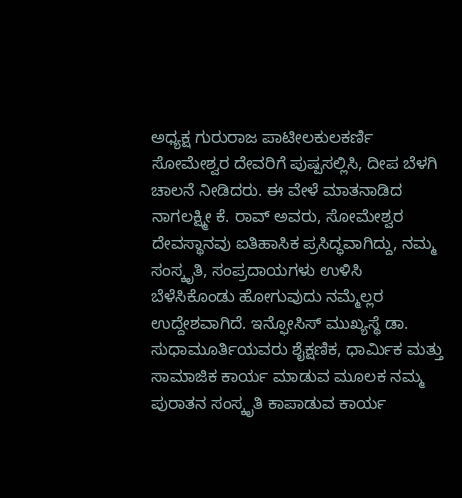ಅಧ್ಯಕ್ಷ ಗುರುರಾಜ ಪಾಟೀಲಕುಲಕರ್ಣಿ ಸೋಮೇಶ್ವರ ದೇವರಿಗೆ ಪುಷ್ಪಸಲ್ಲಿಸಿ, ದೀಪ ಬೆಳಗಿ ಚಾಲನೆ ನೀಡಿದರು. ಈ ವೇಳೆ ಮಾತನಾಡಿದ ನಾಗಲಕ್ಷ್ಮೀ ಕೆ. ರಾವ್ ಅವರು, ಸೋಮೇಶ್ವರ ದೇವಸ್ಥಾನವು ಐತಿಹಾಸಿಕ ಪ್ರಸಿದ್ಧವಾಗಿದ್ದು, ನಮ್ಮ ಸಂಸ್ಕೃತಿ, ಸಂಪ್ರದಾಯಗಳು ಉಳಿಸಿ ಬೆಳೆಸಿಕೊಂಡು ಹೋಗುವುದು ನಮ್ಮೆಲ್ಲರ ಉದ್ದೇಶವಾಗಿದೆ. ಇನ್ಫೋಸಿಸ್ ಮುಖ್ಯಸ್ಥೆ ಡಾ. ಸುಧಾಮೂರ್ತಿಯವರು ಶೈಕ್ಷಣಿಕ, ಧಾರ್ಮಿಕ ಮತ್ತು ಸಾಮಾಜಿಕ ಕಾರ್ಯ ಮಾಡುವ ಮೂಲಕ ನಮ್ಮ ಪುರಾತನ ಸಂಸ್ಕೃತಿ ಕಾಪಾಡುವ ಕಾರ್ಯ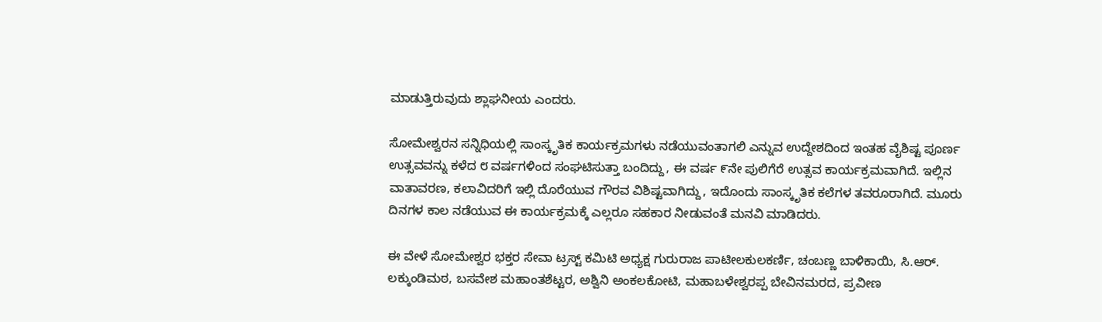ಮಾಡುತ್ತಿರುವುದು ಶ್ಲಾಘನೀಯ ಎಂದರು.

ಸೋಮೇಶ್ವರನ ಸನ್ನಿಧಿಯಲ್ಲಿ ಸಾಂಸ್ಕೃತಿಕ ಕಾರ್ಯಕ್ರಮಗಳು ನಡೆಯುವಂತಾಗಲಿ ಎನ್ನುವ ಉದ್ದೇಶದಿಂದ ಇಂತಹ ವೈಶಿಷ್ಟ ಪೂರ್ಣ ಉತ್ಸವವನ್ನು ಕಳೆದ ೮ ವರ್ಷಗಳಿಂದ ಸಂಘಟಿಸುತ್ತಾ ಬಂದಿದ್ದು, ಈ ವರ್ಷ ೯ನೇ ಪುಲಿಗೆರೆ ಉತ್ಸವ ಕಾರ್ಯಕ್ರಮವಾಗಿದೆ. ಇಲ್ಲಿನ ವಾತಾವರಣ, ಕಲಾವಿದರಿಗೆ ಇಲ್ಲಿ ದೊರೆಯುವ ಗೌರವ ವಿಶಿಷ್ಟವಾಗಿದ್ದು, ಇದೊಂದು ಸಾಂಸ್ಕೃತಿಕ ಕಲೆಗಳ ತವರೂರಾಗಿದೆ. ಮೂರು ದಿನಗಳ ಕಾಲ ನಡೆಯುವ ಈ ಕಾರ್ಯಕ್ರಮಕ್ಕೆ ಎಲ್ಲರೂ ಸಹಕಾರ ನೀಡುವಂತೆ ಮನವಿ ಮಾಡಿದರು.

ಈ ವೇಳೆ ಸೋಮೇಶ್ವರ ಭಕ್ತರ ಸೇವಾ ಟ್ರಸ್ಟ್ ಕಮಿಟಿ ಅಧ್ಯಕ್ಷ ಗುರುರಾಜ ಪಾಟೀಲಕುಲಕರ್ಣಿ, ಚಂಬಣ್ಣ ಬಾಳಿಕಾಯಿ, ಸಿ.ಆರ್. ಲಕ್ಕುಂಡಿಮಠ, ಬಸವೇಶ ಮಹಾಂತಶೆಟ್ಟರ, ಅಶ್ವಿನಿ ಅಂಕಲಕೋಟಿ, ಮಹಾಬಳೇಶ್ವರಪ್ಪ ಬೇವಿನಮರದ, ಪ್ರವೀಣ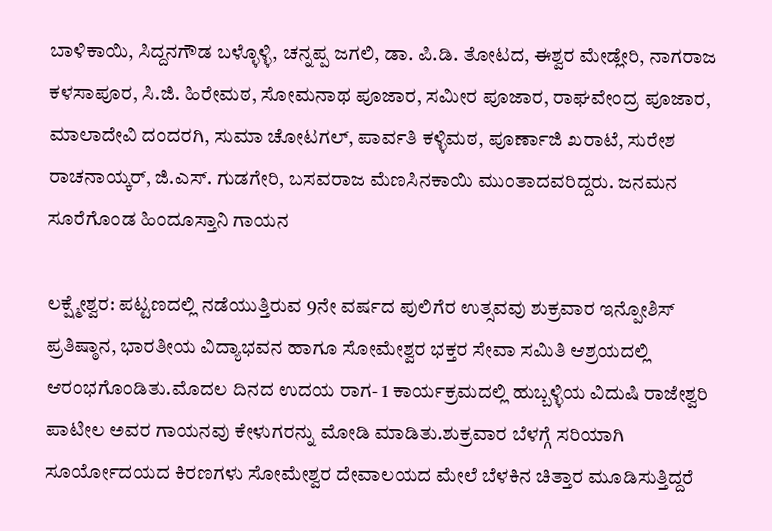ಬಾಳಿಕಾಯಿ, ಸಿದ್ದನಗೌಡ ಬಳ್ಳೊಳ್ಳಿ, ಚನ್ನಪ್ಪ ಜಗಲಿ, ಡಾ. ಪಿ.ಡಿ. ತೋಟದ, ಈಶ್ವರ ಮೇಡ್ಲೇರಿ, ನಾಗರಾಜ ಕಳಸಾಪೂರ, ಸಿ.ಜಿ. ಹಿರೇಮಠ, ಸೋಮನಾಥ ಪೂಜಾರ, ಸಮೀರ ಪೂಜಾರ, ರಾಘವೇಂದ್ರ ಪೂಜಾರ, ಮಾಲಾದೇವಿ ದಂದರಗಿ, ಸುಮಾ ಚೋಟಗಲ್, ಪಾರ್ವತಿ ಕಳ್ಳಿಮಠ, ಪೂರ್ಣಾಜಿ ಖರಾಟೆ, ಸುರೇಶ ರಾಚನಾಯ್ಕರ್, ಜಿ.ಎಸ್. ಗುಡಗೇರಿ, ಬಸವರಾಜ ಮೆಣಸಿನಕಾಯಿ ಮುಂತಾದವರಿದ್ದರು. ಜನಮನ ಸೂರೆಗೊಂಡ ಹಿಂದೂಸ್ತಾನಿ ಗಾಯನ

ಲಕ್ಷ್ಮೇಶ್ವರ: ಪಟ್ಟಣದಲ್ಲಿ ನಡೆಯುತ್ತಿರುವ 9ನೇ ವರ್ಷದ ಪುಲಿಗೆರ ಉತ್ಸವವು ಶುಕ್ರವಾರ ಇನ್ಪೋಶಿಸ್ ಪ್ರತಿಷ್ಠಾನ, ಭಾರತೀಯ ವಿದ್ಯಾಭವನ ಹಾಗೂ ಸೋಮೇಶ್ವರ ಭಕ್ತರ ಸೇವಾ ಸಮಿತಿ ಆಶ್ರಯದಲ್ಲಿ ಆರಂಭಗೊಂಡಿತು.ಮೊದಲ ದಿನದ ಉದಯ ರಾಗ- 1 ಕಾರ್ಯಕ್ರಮದಲ್ಲಿ ಹುಬ್ಬಳ್ಳಿಯ ವಿದುಷಿ ರಾಜೇಶ್ವರಿ ಪಾಟೀಲ ಅವರ ಗಾಯನವು ಕೇಳುಗರನ್ನು ಮೋಡಿ ಮಾಡಿತು.ಶುಕ್ರವಾರ ಬೆಳಗ್ಗೆ ಸರಿಯಾಗಿ ಸೂರ್ಯೋದಯದ ಕಿರಣಗಳು ಸೋಮೇಶ್ವರ ದೇವಾಲಯದ ಮೇಲೆ ಬೆಳಕಿನ ಚಿತ್ತಾರ ಮೂಡಿಸುತ್ತಿದ್ದರೆ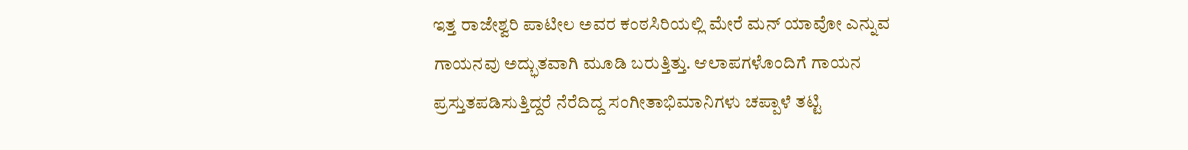ಇತ್ತ ರಾಜೇಶ್ವರಿ ಪಾಟೀಲ ಅವರ ಕಂಠಸಿರಿಯಲ್ಲಿ ಮೇರೆ ಮನ್ ಯಾವೋ ಎನ್ನುವ ಗಾಯನವು ಅದ್ಭುತವಾಗಿ ಮೂಡಿ ಬರುತ್ತಿತ್ತು. ಆಲಾಪಗಳೊಂದಿಗೆ ಗಾಯನ ಪ್ರಸ್ತುತಪಡಿಸುತ್ತಿದ್ದರೆ ನೆರೆದಿದ್ದ ಸಂಗೀತಾಭಿಮಾನಿಗಳು ಚಪ್ಪಾಳೆ ತಟ್ಟಿ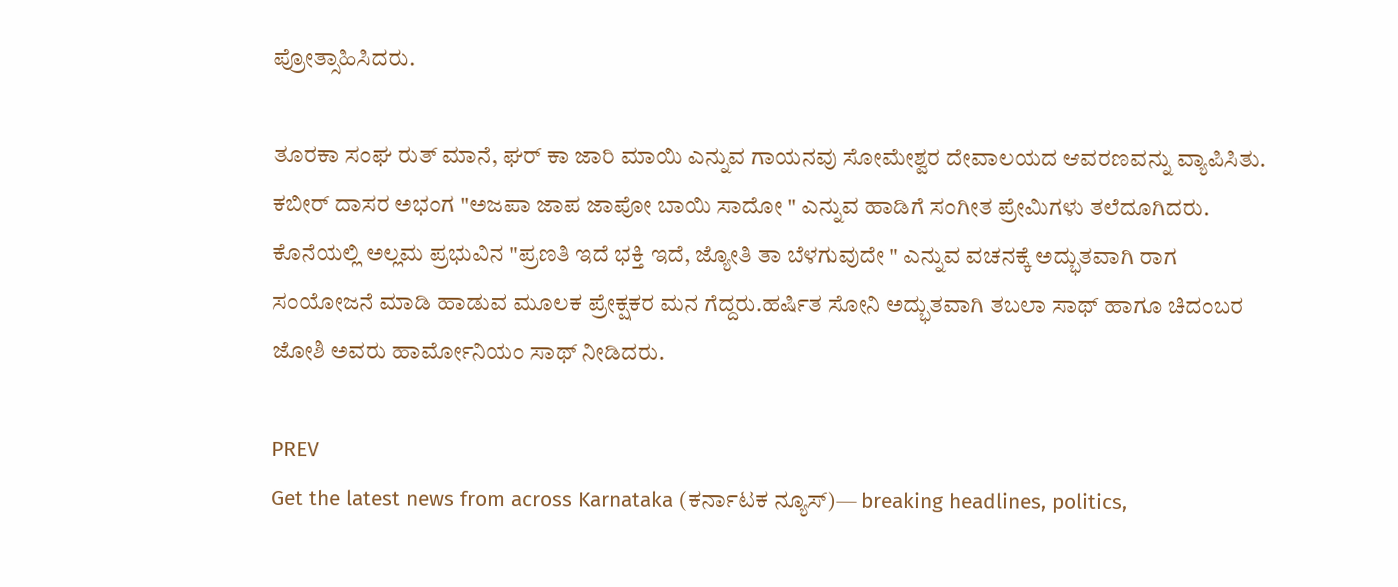ಪ್ರೋತ್ಸಾಹಿಸಿದರು.

ತೂರಕಾ ಸಂಘ ರುತ್ ಮಾನೆ, ಘರ್ ಕಾ ಜಾರಿ ಮಾಯಿ ಎನ್ನುವ ಗಾಯನವು ಸೋಮೇಶ್ವರ ದೇವಾಲಯದ ಆವರಣವನ್ನು ವ್ಯಾಪಿಸಿತು. ಕಬೀರ್ ದಾಸರ ಅಭಂಗ "ಅಜಪಾ ಜಾಪ ಜಾಪೋ ಬಾಯಿ ಸಾದೋ " ಎನ್ನುವ ಹಾಡಿಗೆ ಸಂಗೀತ ಪ್ರೇಮಿಗಳು ತಲೆದೂಗಿದರು. ಕೊನೆಯಲ್ಲಿ ಅಲ್ಲಮ ಪ್ರಭುವಿನ "ಪ್ರಣತಿ ಇದೆ ಭಕ್ತಿ ಇದೆ, ಜ್ಯೋತಿ ತಾ ಬೆಳಗುವುದೇ " ಎನ್ನುವ ವಚನಕ್ಕೆ ಅದ್ಭುತವಾಗಿ ರಾಗ ಸಂಯೋಜನೆ ಮಾಡಿ ಹಾಡುವ ಮೂಲಕ ಪ್ರೇಕ್ಷಕರ ಮನ ಗೆದ್ದರು.ಹರ್ಷಿತ ಸೋನಿ ಅದ್ಭುತವಾಗಿ ತಬಲಾ ಸಾಥ್ ಹಾಗೂ ಚಿದಂಬರ ಜೋಶಿ ಅವರು ಹಾರ್ಮೋನಿಯಂ ಸಾಥ್‌ ನೀಡಿದರು.

PREV
Get the latest news from across Karnataka (ಕರ್ನಾಟಕ ನ್ಯೂಸ್)— breaking headlines, politics,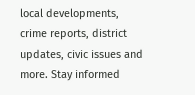local developments, crime reports, district updates, civic issues and more. Stay informed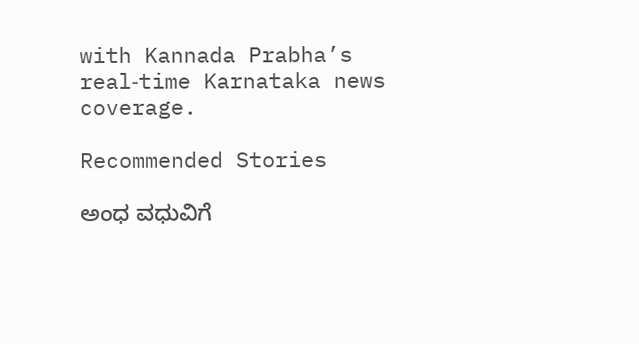with Kannada Prabha’s real‑time Karnataka news coverage.

Recommended Stories

ಅಂಧ ವಧುವಿಗೆ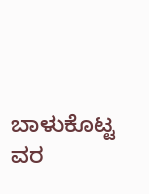ಬಾಳುಕೊಟ್ಟ ವರ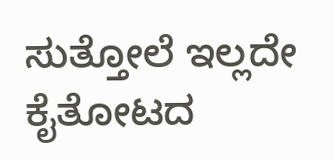ಸುತ್ತೋಲೆ ಇಲ್ಲದೇ ಕೈತೋಟದ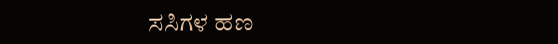ಸಸಿಗಳ ಹಣ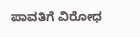ಪಾವತಿಗೆ ವಿರೋಧ